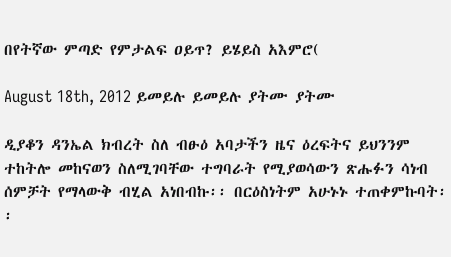በየትኛው ምጣድ የምታልፍ ዐይጥ? ይሄይስ አእምሮ(

August 18th, 2012 ይመይሉ ይመይሉ ያትሙ ያትሙ

ዲያቆን ዳንኤል ክብረት ስለ ብፁዕ አባታችን ዜና ዕረፍትና ይህንንም ተከትሎ መከናወን ስለሚገባቸው ተግባራት የሚያወሳውን ጽሑፉን ሳነብ ሰምቻት የማላውቅ ብሂል አነበብኩ፡፡ በርዕስነትም አሁኑኑ ተጠቀምኩባት፡፡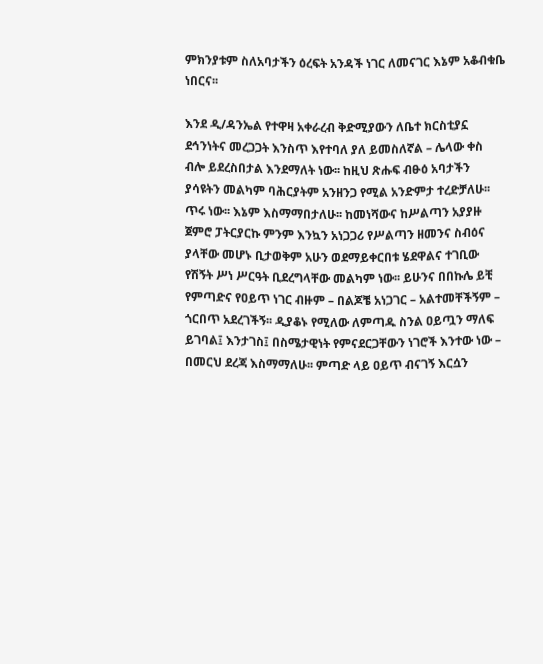ምክንያቱም ስለአባታችን ዕረፍት አንዳች ነገር ለመናገር እኔም አቆብቁቤ ነበርና፡፡

እንደ ዲ/ዳንኤል የተዋዛ አቀራረብ ቅድሚያውን ለቤተ ክርስቲያኗ ደኅንነትና መረጋጋት እንስጥ እየተባለ ያለ ይመስለኛል – ሌላው ቀስ ብሎ ይደረስበታል እንደማለት ነው፡፡ ከዚህ ጽሑፍ ብፁዕ አባታችን ያሳዩትን መልካም ባሕርያትም አንዘንጋ የሚል አንድምታ ተረድቻለሁ፡፡ ጥሩ ነው፡፡ እኔም እስማማበታለሁ፡፡ ከመነሻውና ከሥልጣን አያያዙ ጀምሮ ፓትርያርኩ ምንም እንኳን አነጋጋሪ የሥልጣን ዘመንና ስብዕና ያላቸው መሆኑ ቢታወቅም አሁን ወደማይቀርበቱ ሄደዋልና ተገቢው የሽኝት ሥነ ሥርዓት ቢደረግላቸው መልካም ነው፡፡ ይሁንና በበኩሌ ይቺ የምጣድና የዐይጥ ነገር ብዙም – በልጆቼ አነጋገር – አልተመቸችኝም – ጎርበጥ አደረገችኝ፡፡ ዲያቆኑ የሚለው ለምጣዱ ስንል ዐይጧን ማለፍ ይገባል፤ እንታገስ፤ በስሜታዊነት የምናደርጋቸውን ነገሮች እንተው ነው – በመርህ ደረጃ እስማማለሁ፡፡ ምጣድ ላይ ዐይጥ ብናገኝ እርሷን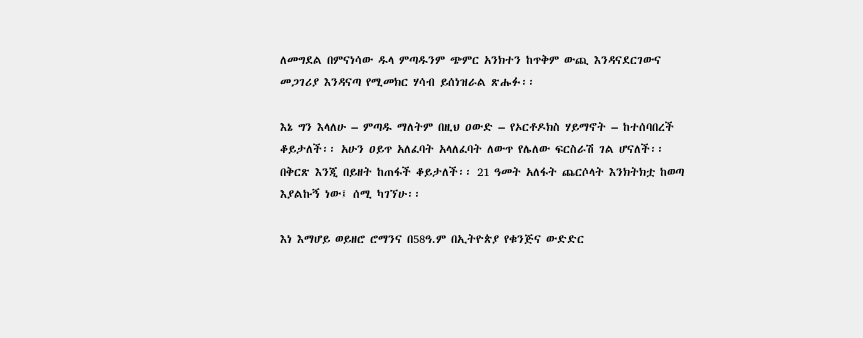ለመግደል በምናነሳው ዱላ ምጣዱንም ጭምር አንክተን ከጥቅም ውጪ እንዳናደርገውና መጋገሪያ እንዳናጣ የሚመክር ሃሳብ ይሰነዝራል ጽሑፉ፡፡

እኔ ግን እላለሁ – ምጣዱ ማለትም በዚህ ዐውድ – የኦርቶዶክስ ሃይማኖት – ከተሰባበረች ቆይታለች፡፡ አሁን ዐይጥ አለፈባት አላለፈባት ለውጥ የሌለው ፍርስራሽ ገል ሆናለች፡፡ በቅርጽ እንጂ በይዘት ከጠፋች ቆይታለች፡፡ 21 ዓመት አለፋት ጨርሶላት እንክትክቷ ከወጣ እያልኩኝ ነው፤ ሰሚ ካገኘሁ፡፡

እነ እማሆይ ወይዘሮ ሮማንና በ58ዓ.ም በኢትዮጵያ የቁንጅና ውድድር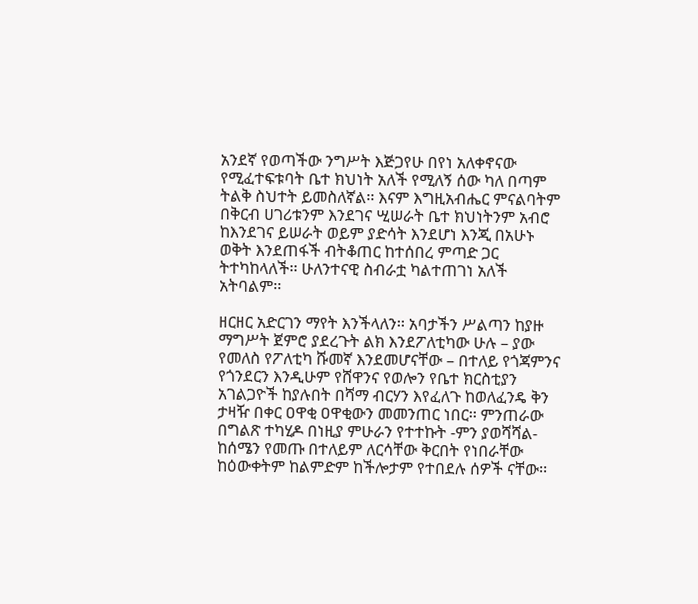አንደኛ የወጣችው ንግሥት እጅጋየሁ በየነ አለቀኖናው የሚፈተፍቱባት ቤተ ክህነት አለች የሚለኝ ሰው ካለ በጣም ትልቅ ስህተት ይመስለኛል፡፡ እናም እግዚአብሔር ምናልባትም በቅርብ ሀገሪቱንም እንደገና ሢሠራት ቤተ ክህነትንም አብሮ ከእንደገና ይሠራት ወይም ያድሳት እንደሆነ እንጂ በአሁኑ ወቅት እንደጠፋች ብትቆጠር ከተሰበረ ምጣድ ጋር ትተካከላለች፡፡ ሁለንተናዊ ስብራቷ ካልተጠገነ አለች አትባልም፡፡

ዘርዘር አድርገን ማየት እንችላለን፡፡ አባታችን ሥልጣን ከያዙ ማግሥት ጀምሮ ያደረጉት ልክ እንደፖለቲካው ሁሉ – ያው የመለስ የፖለቲካ ሹመኛ እንደመሆናቸው – በተለይ የጎጃምንና የጎንደርን እንዲሁም የሸዋንና የወሎን የቤተ ክርስቲያን አገልጋዮች ከያሉበት በሻማ ብርሃን እየፈለጉ ከወለፈንዴ ቅን ታዛዥ በቀር ዐዋቂ ዐዋቂውን መመንጠር ነበር፡፡ ምንጠራው በግልጽ ተካሂዶ በነዚያ ምሁራን የተተኩት -ምን ያወሻሻል- ከሰሜን የመጡ በተለይም ለርሳቸው ቅርበት የነበራቸው ከዕውቀትም ከልምድም ከችሎታም የተበደሉ ሰዎች ናቸው፡፡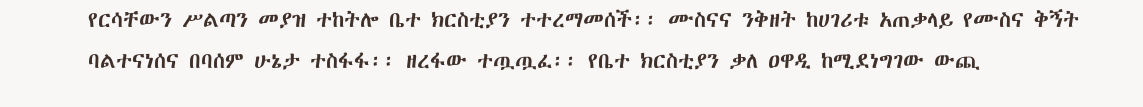የርሳቸውን ሥልጣን መያዝ ተከትሎ ቤተ ክርስቲያን ተተረማመሰች፡፡ ሙስናና ንቅዘት ከሀገሪቱ አጠቃላይ የሙስና ቅኝት ባልተናነሰና በባሰም ሁኔታ ተስፋፋ፡፡ ዘረፋው ተጧጧፈ፡፡ የቤተ ክርስቲያን ቃለ ዐዋዲ ከሚደነግገው ውጪ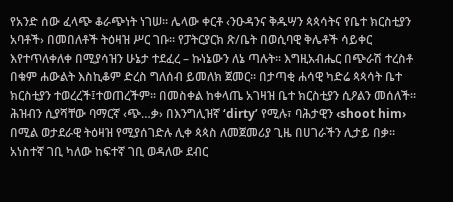የአንድ ሰው ፈላጭ ቆራጭነት ነገሠ፡፡ ሌላው ቀርቶ ‹ንዑዳንና ቅዱሣን ጳጳሳትና የቤተ ክርስቲያን አባቶች› በመበለቶች ትዕዛዝ ሥር ገቡ፡፡ የፓትርያርክ ጽ/ቤት በወሲባዊ ቅሌቶች ሳይቀር እየተጥለቀለቀ በሚያሳዝን ሁኔታ ተደፈረ – ኩነኔውን ለኔ ጣሉት፡፡ እግዚአብሔር በጭራሽ ተረስቶ በቁም ሐውልት እስኪቆም ድረስ ግለሰብ ይመለክ ጀመር፡፡ በታጣቂ ሐሳዊ ካድሬ ጳጳሳት ቤተ ክርስቲያን ተወረረች፤ተወጠረችም፡፡ በመስቀል ከቀላጤ አገዛዝ ቤተ ክርስቲያን ሲዖልን መሰለች፡፡ ሕዝብን ሲያሻቸው ባማርኛ ‹ጭ…ቃ› በእንግሊዝኛ ‘dirty’ የሚሉ፣ ባሕታዊን ‹shoot him› በሚል ወታደራዊ ትዕዛዝ የሚያሰገድሉ ሊቀ ጳጳስ ለመጀመሪያ ጊዜ በሀገራችን ሊታይ በቃ፡፡ አነስተኛ ገቢ ካለው ከፍተኛ ገቢ ወዳለው ደብር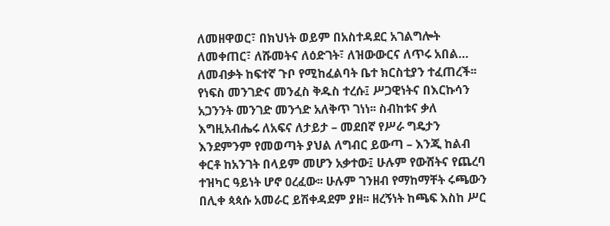ለመዘዋወር፣ በክህነት ወይም በአስተዳደር አገልግሎት ለመቀጠር፣ ለሹመትና ለዕድገት፣ ለዝውውርና ለጥሩ አበል… ለመብቃት ከፍተኛ ጉቦ የሚከፈልባት ቤተ ክርስቲያን ተፈጠረች፡፡ የነፍስ መንገድና መንፈስ ቅዱስ ተረሱ፤ ሥጋዊነትና በእርኩሳን አጋንንት መንገድ መንጎድ አለቅጥ ገነነ፡፡ ስብከቱና ቃለ እግዚአብሔሩ ለአፍና ለታይታ – መደበኛ የሥራ ግዴታን እንደምንም የመወጣት ያህል ለግብር ይውጣ – እንጂ ከልብ ቀርቶ ከአንገት በላይም መሆን አቃተው፤ ሁሉም የውሸትና የጨረባ ተዝካር ዓይነት ሆኖ ዐረፈው፡፡ ሁሉም ገንዘብ የማከማቸት ሩጫውን በሊቀ ጳጳሱ አመራር ይሽቀዳደም ያዘ፡፡ ዘረኝነት ከጫፍ እስከ ሥር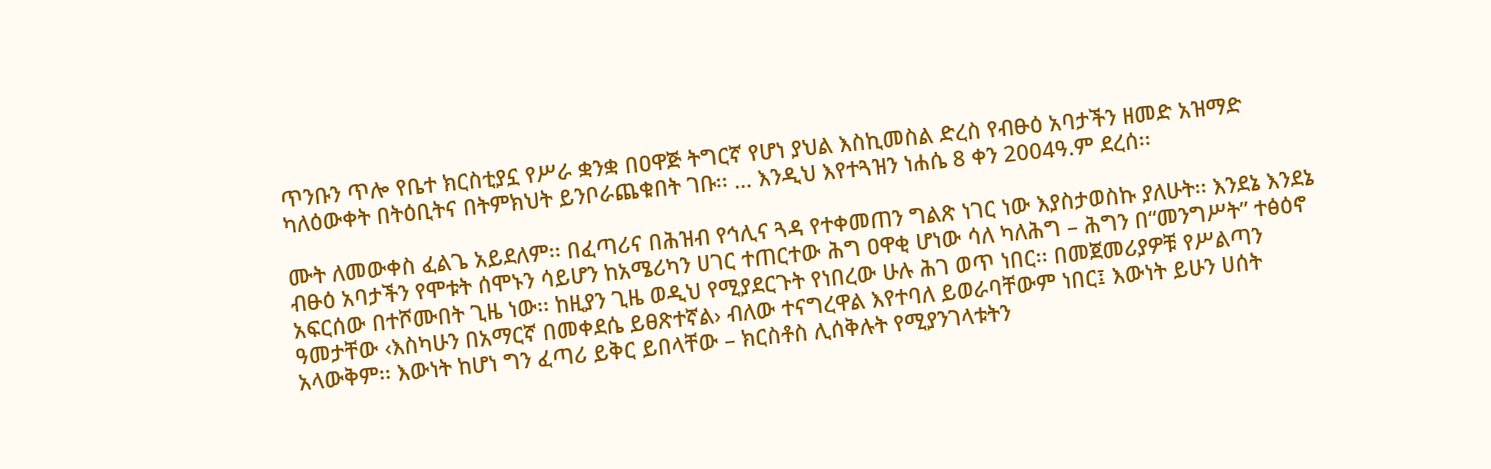ጥንቡን ጥሎ የቤተ ክርስቲያኗ የሥራ ቋንቋ በዐዋጅ ትግርኛ የሆነ ያህል እስኪመስል ድረስ የብፁዕ አባታችን ዘመድ አዝማድ ካለዕውቀት በትዕቢትና በትምክህት ይንቦራጨቁበት ገቡ፡፡ … እንዲህ እየተጓዝን ነሐሴ 8 ቀን 2004ዓ.ም ደረሰ፡፡

ሙት ለመውቀስ ፈልጌ አይደለም፡፡ በፈጣሪና በሕዝብ የኅሊና ጓዳ የተቀመጠን ግልጽ ነገር ነው እያስታወስኩ ያለሁት፡፡ እንደኔ እንደኔ ብፁዕ አባታችን የሞቱት ሰሞኑን ሳይሆን ከአሜሪካን ሀገር ተጠርተው ሕግ ዐዋቂ ሆነው ሳለ ካለሕግ – ሕግን በ“መንግሥት” ተፅዕኖ አፍርሰው በተሾሙበት ጊዜ ነው፡፡ ከዚያን ጊዜ ወዲህ የሚያደርጉት የነበረው ሁሉ ሕገ ወጥ ነበር፡፡ በመጀመሪያዎቹ የሥልጣን ዓመታቸው ‹እስካሁን በአማርኛ በመቀደሴ ይፀጽተኛል› ብለው ተናግረዋል እየተባለ ይወራባቸውም ነበር፤ እውነት ይሁን ሀሰት አላውቅም፡፡ እውነት ከሆነ ግን ፈጣሪ ይቅር ይበላቸው – ክርስቶስ ሊሰቅሉት የሚያንገላቱትን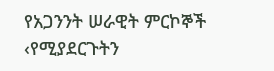የአጋንንት ሠራዊት ምርኮኞች ‹የሚያደርጉትን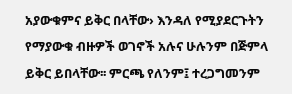አያውቁምና ይቅር በላቸው› እንዳለ የሚያደርጉትን የማያውቁ ብዙዎች ወገኖች አሉና ሁሉንም በጅምላ ይቅር ይበላቸው፡፡ ምርጫ የለንም፤ ተረጋግመንም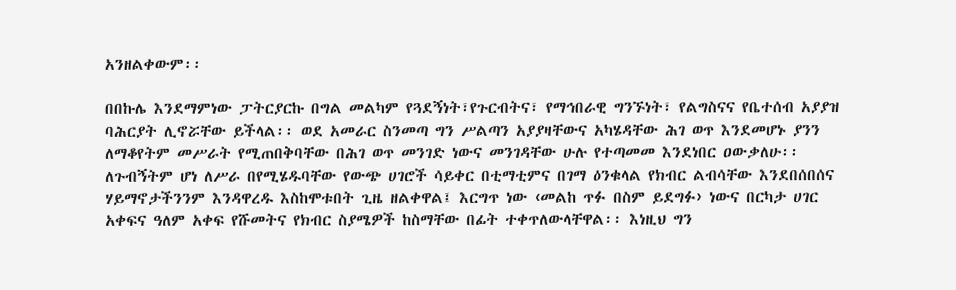አንዘልቀውም፡፡

በበኩሌ እንደማምነው ፓትርያርኩ በግል መልካም የጓደኝነት፣የጉርብትና፣ የማኅበራዊ ግንኙነት፣ የልግስናና የቤተሰብ አያያዝ ባሕርያት ሊኖሯቸው ይችላል፡፡ ወደ አመራር ስንመጣ ግን ሥልጣን አያያዛቸውና አካሄዳቸው ሕገ ወጥ እንደመሆኑ ያንን ለማቆየትም መሥራት የሚጠበቅባቸው በሕገ ወጥ መንገድ ነውና መንገዳቸው ሁሉ የተጣመመ እንደነበር ዐውቃለሁ፡፡ ለጉብኝትም ሆነ ለሥራ በየሚሄዱባቸው የውጭ ሀገሮች ሳይቀር በቲማቲምና በገማ ዕንቁላል የክብር ልብሳቸው እንደበሰበሰና ሃይማኖታችንንም እንዳዋረዱ እስከሞቱበት ጊዜ ዘልቀዋል፤ እርግጥ ነው ‹መልከ ጥፉ በስም ይደግፉ› ነውና በርካታ ሀገር አቀፍና ዓለም አቀፍ የሹመትና የክብር ስያሜዎች ከስማቸው በፊት ተቀጥለውላቸዋል፡፡ እነዚህ ግን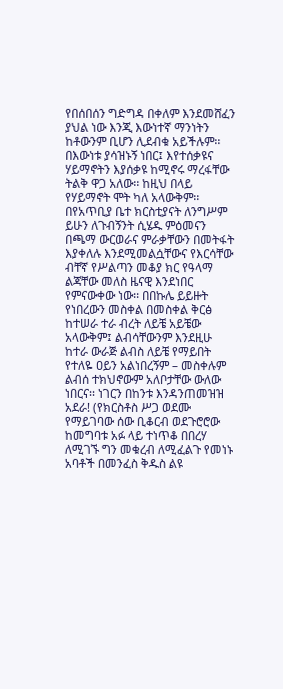የበሰበሰን ግድግዳ በቀለም እንደመሸፈን ያህል ነው እንጂ እውነተኛ ማንነትን ከቶውንም ቢሆን ሊደብቁ አይችሉም፡፡ በእውነቱ ያሳዝኑኝ ነበር፤ እየተሰቃዩና ሃይማኖትን እያሰቃዩ ከሚኖሩ ማረፋቸው ትልቅ ዋጋ አለው፡፡ ከዚህ በላይ የሃይማኖት ሞት ካለ አላውቅም፡፡ በየአጥቢያ ቤተ ክርስቲያናት ለንግሥም ይሁን ለጉብኝንት ሲሄዱ ምዕመናን በጫማ ውርወራና ምራቃቸውን በመትፋት እያቀለሉ እንደሚመልሷቸውና የእርሳቸው ብቸኛ የሥልጣን መቆያ ክር የዓላማ ልጃቸው መለስ ዜናዊ እንደነበር የምናውቀው ነው፡፡ በበኩሌ ይይዙት የነበረውን መስቀል በመስቀል ቅርፅ ከተሠራ ተራ ብረት ለይቼ አይቼው አላውቅም፤ ልብሳቸውንም እንደዚሁ ከተራ ውራጅ ልብስ ለይቼ የማይበት የተለዬ ዐይን አልነበረኝም – መስቀሉም ልብሰ ተክህኖውም አለቦታቸው ውለው ነበርና፡፡ ነገርን በከንቱ እንዳንጠመዝዝ አደራ! (የክርስቶስ ሥጋ ወደሙ የማይገባው ሰው ቢቆርብ ወደጉሮሮው ከመግባቱ አፉ ላይ ተነጥቆ በበረሃ ለሚገኙ ግን መቁረብ ለሚፈልጉ የመነኑ አባቶች በመንፈስ ቅዱስ ልዩ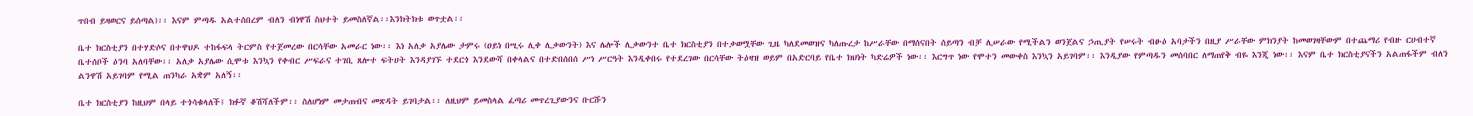ጥበብ ይዛወርና ይሰጣል)፡፡ እናም ምጣዱ አልተሰበረም ብለን ብነዋሽ ስህተት ይመስለኛል፡፡እንክትክቱ ወጥቷል፡፡

ቤተ ክርስቲያን በተሃድሶና በተዋህዶ ተከፋፍላ ትርምስ የተጀመረው በርሳቸው አመራር ነው፡፡ እነ አለቃ አያሌው ታምሩ (ዐይነ በሢሩ ሊቀ ሊቃውንት) እና ሌሎች ሊቃውንተ ቤተ ክርስቲያን በተቃወሟቸው ጊዜ ካለደመወዝና ካለጡረታ ከሥራቸው በማሰናበት ሰይጣን ብቻ ሊሠራው የሚችልን ወንጀልና ኃጢያት የሠሩት ብፁዕ አባታችን በዚያ ሥራቸው ምክንያት ከመወገዛቸውም በተጨማሪ የብዙ ርሀብተኛ ቤተሰቦች ዕንባ አለባቸው፡፡ አለቃ አያሌው ሲሞቱ እንኳን የቀብር ሥፍራና ተገቢ ጸሎተ ፍትሀት እንዳያገኙ ተደርጎ እንደውሻ በቀላልና በተድበሰበሰ ሥነ ሥርዓት እንዲቀበሩ የተደረገው በርሳቸው ትዕዛዝ ወይም በአድርባይ የቤተ ክህነት ካድሬዎች ነው፡፡ እርግጥ ነው የሞተን መውቀስ እንኳን አይገባም፡፡ እንዲያው የምጣዱን መሰባበር ለማጠየቅ ብዬ እንጂ ነው፡፡ እናም ቤተ ክርስቲያናችን አልጠፋችም ብለን ልንዋሽ አይገባም የሚል ጠንካራ አቋም አለኝ፡፡

ቤተ ክርስቲያን ከዚህም በላይ ተጎሳቁላለች፤ ክፉኛ ቆሽሻለችም፡፡ ስለሆነም መታጠብና መጽዳት ይገባታል፡፡ ለዚህም ይመስላል ፈጣሪ መጥረጊያውንና ቡርሹን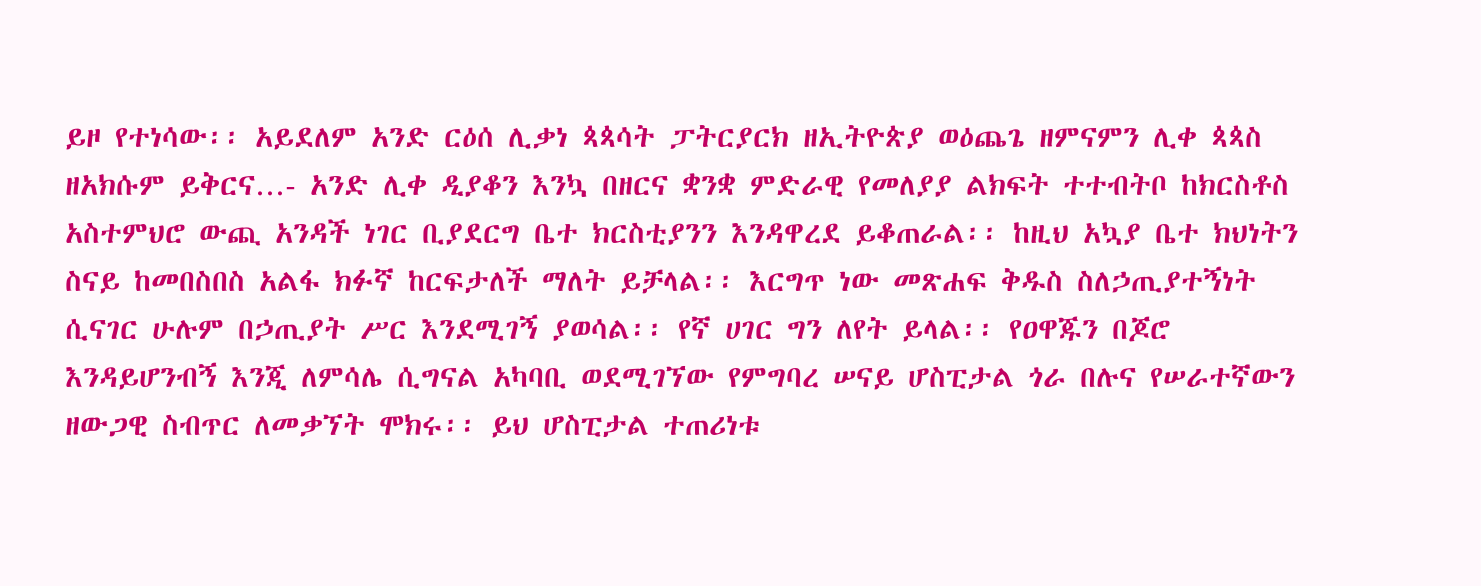ይዞ የተነሳው፡፡ አይደለም አንድ ርዕሰ ሊቃነ ጳጳሳት ፓትርያርክ ዘኢትዮጵያ ወዕጨጌ ዘምናምን ሊቀ ጳጳስ ዘአክሱም ይቅርና…- አንድ ሊቀ ዲያቆን እንኳ በዘርና ቋንቋ ምድራዊ የመለያያ ልክፍት ተተብትቦ ከክርስቶስ አስተምህሮ ውጪ አንዳች ነገር ቢያደርግ ቤተ ክርስቲያንን እንዳዋረደ ይቆጠራል፡፡ ከዚህ አኳያ ቤተ ክህነትን ስናይ ከመበስበስ አልፋ ክፉኛ ከርፍታለች ማለት ይቻላል፡፡ እርግጥ ነው መጽሐፍ ቅዱስ ስለኃጢያተኝነት ሲናገር ሁሉም በኃጢያት ሥር እንደሚገኝ ያወሳል፡፡ የኛ ሀገር ግን ለየት ይላል፡፡ የዐዋጁን በጆሮ እንዳይሆንብኝ እንጂ ለምሳሌ ሲግናል አካባቢ ወደሚገኘው የምግባረ ሠናይ ሆስፒታል ጎራ በሉና የሠራተኛውን ዘውጋዊ ስብጥር ለመቃኘት ሞክሩ፡፡ ይህ ሆስፒታል ተጠሪነቱ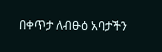በቀጥታ ለብፁዕ አባታችን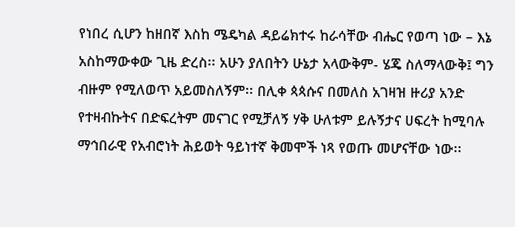የነበረ ሲሆን ከዘበኛ እስከ ሜዴካል ዳይሬክተሩ ከራሳቸው ብሔር የወጣ ነው – እኔ አስከማውቀው ጊዜ ድረስ፡፡ አሁን ያለበትን ሁኔታ አላውቅም- ሄጄ ስለማላውቅ፤ ግን ብዙም የሚለወጥ አይመስለኝም፡፡ በሊቀ ጳጳሱና በመለስ አገዛዝ ዙሪያ አንድ የተዛብኩትና በድፍረትም መናገር የሚቻለኝ ሃቅ ሁለቱም ይሉኝታና ሀፍረት ከሚባሉ ማኅበራዊ የአብሮነት ሕይወት ዓይነተኛ ቅመሞች ነጻ የወጡ መሆናቸው ነው፡፡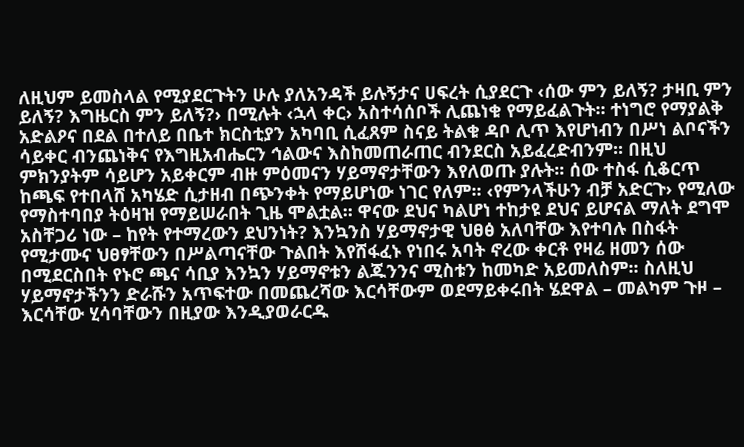ለዚህም ይመስላል የሚያደርጉትን ሁሉ ያለአንዳች ይሉኝታና ሀፍረት ሲያደርጉ ‹ሰው ምን ይለኝ? ታዛቢ ምን ይለኝ? እግዜርስ ምን ይለኝ?› በሚሉት ‹ኋላ ቀር› አስተሳሰቦች ሊጨነቁ የማይፈልጉት፡፡ ተነግሮ የማያልቅ አድልዖና በደል በተለይ በቤተ ክርስቲያን አካባቢ ሲፈጸም ስናይ ትልቁ ዳቦ ሊጥ እየሆነብን በሥነ ልቦናችን ሳይቀር ብንጨነቅና የእግዚአብሔርን ኅልውና እስከመጠራጠር ብንደርስ አይፈረድብንም፡፡ በዚህ ምክንያትም ሳይሆን አይቀርም ብዙ ምዕመናን ሃይማኖታቸውን እየለወጡ ያሉት፡፡ ሰው ተስፋ ሲቆርጥ ከጫፍ የተበላሸ አካሄድ ሲታዘብ በጭንቀት የማይሆነው ነገር የለም፡፡ ‹የምንላችሁን ብቻ አድርጉ› የሚለው የማስተባበያ ትዕዛዝ የማይሠራበት ጊዜ ሞልቷል፡፡ ዋናው ደህና ካልሆነ ተከታዩ ደህና ይሆናል ማለት ደግሞ አስቸጋሪ ነው – ከየት የተማረውን ደህንነት? እንኳንስ ሃይማኖታዊ ህፀፅ አለባቸው እየተባሉ በስፋት የሚታሙና ህፀፃቸውን በሥልጣናቸው ጉልበት እየሸፋፈኑ የነበሩ አባት ኖረው ቀርቶ የዛሬ ዘመን ሰው በሚደርስበት የኑሮ ጫና ሳቢያ እንኳን ሃይማኖቱን ልጁንንና ሚስቱን ከመካድ አይመለስም፡፡ ስለዚህ ሃይማኖታችንን ድራሹን አጥፍተው በመጨረሻው እርሳቸውም ወደማይቀሩበት ሄደዋል – መልካም ጉዞ – እርሳቸው ሂሳባቸውን በዚያው እንዲያወራርዱ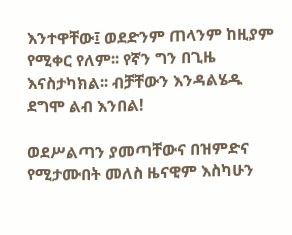እንተዋቸው፤ ወደድንም ጠላንም ከዚያም የሚቀር የለም፡፡ የኛን ግን በጊዜ እናስታካክል፡፡ ብቻቸውን እንዳልሄዱ ደግሞ ልብ እንበል!

ወደሥልጣን ያመጣቸውና በዝምድና የሚታሙበት መለስ ዜናዊም እስካሁን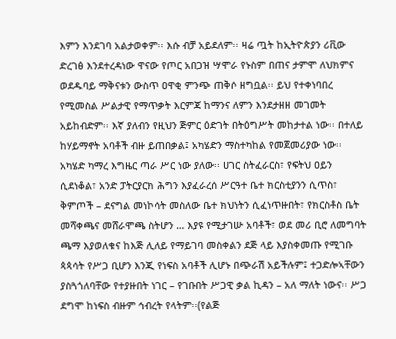እምን እንደገባ አልታወቀም፡፡ እሱ ብቻ አይደለም፡፡ ዛሬ ጧት ከኢትዮጵያን ሪቪው ድረገፅ እንደተረዳነው ዋናው የጦር አበጋዝ ሣሞራ የኑስም በጠና ታምሞ ለህክምና ወደዱባይ ማቅናቱን ውስጥ ዐዋቂ ምንጭ ጠቅሶ ዘግቧል፡፡ ይህ የተቀነባበረ የሚመስል ሥልታዊ የማጥቃት እርምጃ ከማንና ለምን እንደታዘዘ መገመት አይከብድም፡፡ እኛ ያለብን የዚህን ጅምር ዕድገት በትዕግሥት መከታተል ነው፡፡ በተለይ ከሃይማኖት አባቶች ብዙ ይጠበቃል፤ አካሄድን ማስተካከል የመጀመሪያው ነው፡፡ አካሄድ ካማረ እግዜር ጣራ ሥር ነው ያለው፡፡ ሀገር ስትፈራርስ፣ የፍትህ ዐይን ሲደነቆል፣ አንድ ፓትርያርክ ሕግን እያፈራረሰ ሥርዓተ ቤተ ክርስቲያንን ሲጥስ፣ ቅምጦች – ደናግል መነኮሳት መስለው ቤተ ክህነትን ሲፈነጥዙበት፣ የክርስቶስ ቤት መሻቀጫና መሸራሞጫ ስትሆን … እያዩ የሚታገሡ አባቶች፣ ወደ መሪ ቢሮ ለመግባት ጫማ እያወለቁና ከእጅ ሊለይ የማይገባ መስቀልን ደጅ ላይ እያስቀመጡ የሚገቡ ጳጳሳት የሥጋ ቢሆን እንጂ የነፍስ አባቶች ሊሆኑ በጭራሽ አይችሉም፤ ተጋድሎኣቸውን ያስጓጎለባቸው የተያዙበት ነገር – የገቡበት ሥጋዊ ቃል ኪዳን – አለ ማለት ነውና፡፡ ሥጋ ደግሞ ከነፍስ ብዙም ኅብረት የላትም፡፡(የልጅ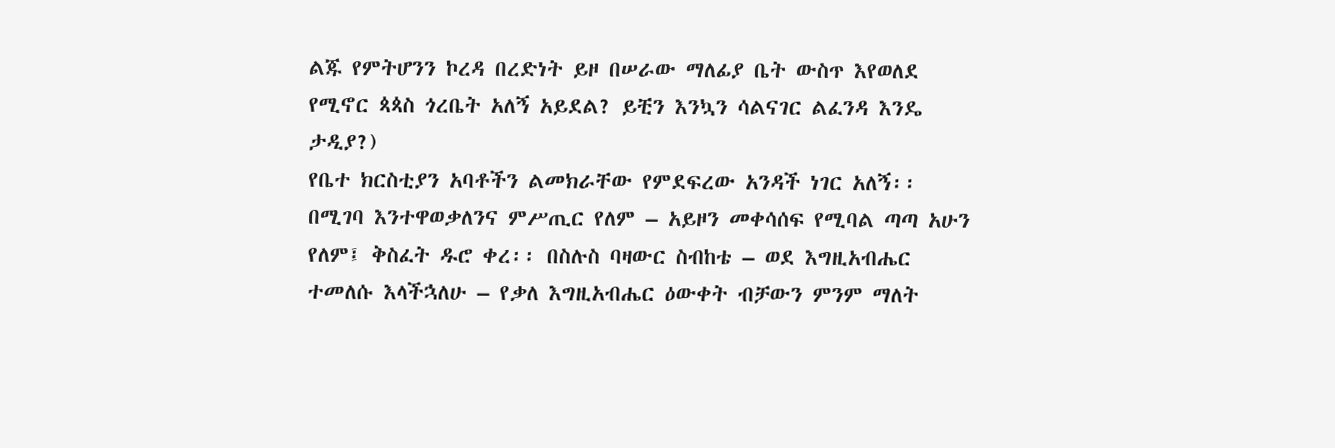ልጁ የምትሆንን ኮረዳ በረድነት ይዞ በሠራው ማለፊያ ቤት ውስጥ እየወለደ የሚኖር ጳጳስ ጎረቤት አለኝ አይደል? ይቺን እንኳን ሳልናገር ልፈንዳ እንዴ ታዲያ?)
የቤተ ክርስቲያን አባቶችን ልመክራቸው የምደፍረው አንዳች ነገር አለኝ፡፡ በሚገባ እንተዋወቃለንና ምሥጢር የለም – አይዞን መቀሳሰፍ የሚባል ጣጣ አሁን የለም፤ ቅስፈት ዱሮ ቀረ፡፡ በስሉስ ባዛውር ስብከቴ – ወደ እግዚአብሔር ተመለሱ እላችኋለሁ – የቃለ እግዚአብሔር ዕውቀት ብቻውን ምንም ማለት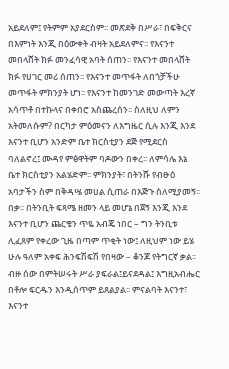አይደለም፤ የትምም አያደርስም፡፡ መጽደቅ በሥራ፣ በፍቅርና በእምነት እንጂ በዕውቀት ብዛት አይደለምና፡፡ የእናንተ መበላሸት ክፉ መንፈሳዊ አባት ሰጠን፡፡ የእናንተ መበላሸት ክፉ የሀገር መሪ ሰጠን፡፡ የእናንተ መጥፋት ለበጎቻችሁ መጥፋት ምክንያት ሆነ፡፡ የእናንተ ከመንገድ መውጣት እረኛ አሳጥቶ በተኩላና በቀበሮ አስጨረሰን፡፡ ስለዚህ ለምን አትመለሱም? በርካታ ምዕመናን ለእግዜር ሲሉ እንጂ እንደ እናንተ ቢሆን አንድም ቤተ ክርስቲያን ደጅ የሚደርስ ባለልኖረ፤ ሙዳየ ምፅዋትም ባዶውን በቀረ፡፡ ለምሳሌ እኔ ቤተ ክርስቲያን አልሄድም፡፡ ምክንያት፣ በትንሹ የብፁዕ አባታችን ስም በቅዳሤ መሀል ሲጠራ በእጅጉ ስለሚያመኝ፡፡ በቃ፡፡ በትንቢት ፍጻሜ ዘመን ላይ መሆኔ በጀኝ እንጂ እንደ እናንተ ቢሆን ጨርቄን ጥዬ አብጄ ነበር – ግን ትንቢቱ ሊፈጸም የቀረው ጊዜ በጣም ጥቂት ነው፤ ለዚህም ነው ይሄ ሁሉ ዓለም አቀፍ ሕንፍሽፍሽ የበዛው – ቆንጆ የትግርኛ ቃል፡፡ ብዙ ሰው በምትሠሩት ሥራ ያፍራል፤ይናደዳል፤ እግዚአብሔር በቶሎ ፍርዱን እንዲሰጥም ይጸልያል፡፡ ምናልባት እናንተ፣ እናንተ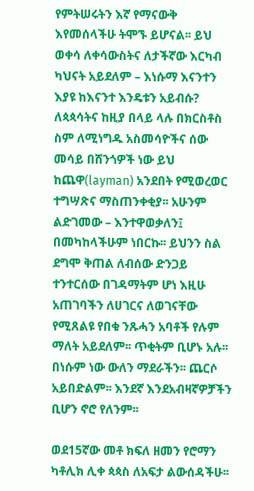የምትሠሩትን እኛ የማናውቅ እየመሰላችሁ ትሞኙ ይሆናል፡፡ ይህ ወቀሳ ለቀሳውስትና ለታችኛው እርካብ ካህናት አይደለም – እነሱማ እናንተን እያዩ ከእናንተ እንዴቱን አይብሱ? ለጳጳሳትና ከዚያ በላይ ላሉ በክርስቶስ ስም ለሚነግዱ አስመሳዮችና ሰው መሳይ በሸንጎዎች ነው ይህ ከጨዋ(layman) አንደበት የሚወረወር ተግሣጽና ማስጠንቀቂያ፡፡ አሁንም ልድገመው – እንተዋወቃለን፤ በመካከላችሁም ነበርኩ፡፡ ይህንን ስል ደግሞ ቅጠል ለብሰው ድንጋይ ተንተርሰው በገዳማትም ሆነ እዚሁ አጠገባችን ለሀገርና ለወገናቸው የሚጸልዩ የበቁ ንጹሓን አባቶች የሉም ማለት አይደለም፡፡ ጥቂትም ቢሆኑ አሉ፡፡ በነሱም ነው ውለን ማደራችን፡፡ ጨርሶ አይበድልም፡፡ እንደኛ እንደአብዛኛዎቻችን ቢሆን ኖሮ የለንም፡፡

ወደ15ኛው መቶ ክፍለ ዘመን የሮማን ካቶሊክ ሊቀ ጳጳስ ለአፍታ ልውሰዳችሁ፡፡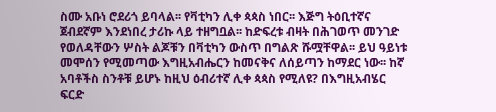ስሙ አቡነ ሮደሪጎ ይባላል፡፡ የቫቲካን ሊቀ ጳጳስ ነበር፡፡ እጅግ ትዕቢተኛና ጀብደኛም እንደነበረ ታሪኩ ላይ ተዘግቧል፡፡ ከድፍረቱ ብዛት በሕገወጥ መንገድ የወለዳቸውን ሦስት ልጆቹን በቫቲካን ውስጥ በግልጽ ሹሟቸዋል፡፡ ይህ ዓይነቱ መሞሰን የሚመጣው እግዚአብሔርን ከመናቅና ለሰይጣን ከማደር ነው፡፡ ከኛ አባቶችስ ስንቶቹ ይሆኑ ከዚህ ዕብሪተኛ ሊቀ ጳጳስ የሚለዩ? በእግዚአብሄር ፍርድ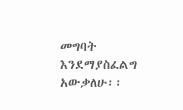መግባት እንደማያስፈልግ አውቃለሁ፡፡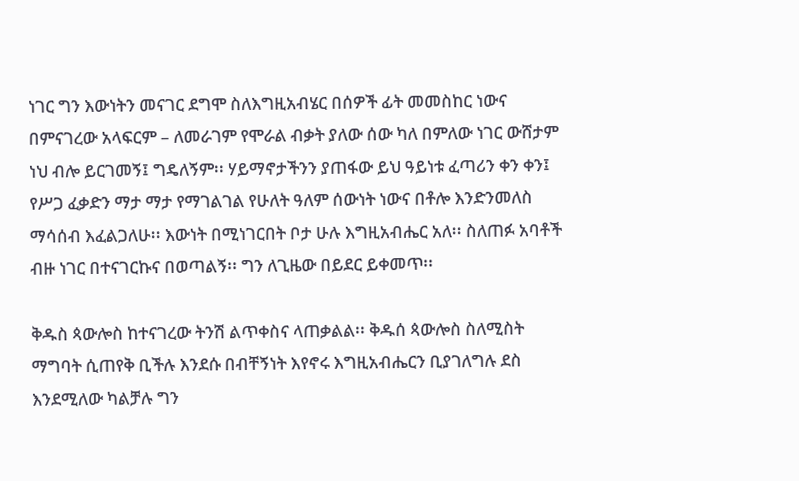ነገር ግን እውነትን መናገር ደግሞ ስለእግዚአብሄር በሰዎች ፊት መመስከር ነውና በምናገረው አላፍርም – ለመራገም የሞራል ብቃት ያለው ሰው ካለ በምለው ነገር ውሸታም ነህ ብሎ ይርገመኝ፤ ግዴለኝም፡፡ ሃይማኖታችንን ያጠፋው ይህ ዓይነቱ ፈጣሪን ቀን ቀን፤ የሥጋ ፈቃድን ማታ ማታ የማገልገል የሁለት ዓለም ሰውነት ነውና በቶሎ እንድንመለስ ማሳሰብ እፈልጋለሁ፡፡ እውነት በሚነገርበት ቦታ ሁሉ እግዚአብሔር አለ፡፡ ስለጠፉ አባቶች ብዙ ነገር በተናገርኩና በወጣልኝ፡፡ ግን ለጊዜው በይደር ይቀመጥ፡፡

ቅዱስ ጳውሎስ ከተናገረው ትንሽ ልጥቀስና ላጠቃልል፡፡ ቅዱሰ ጳውሎስ ስለሚስት ማግባት ሲጠየቅ ቢችሉ እንደሱ በብቸኝነት እየኖሩ እግዚአብሔርን ቢያገለግሉ ደስ እንደሚለው ካልቻሉ ግን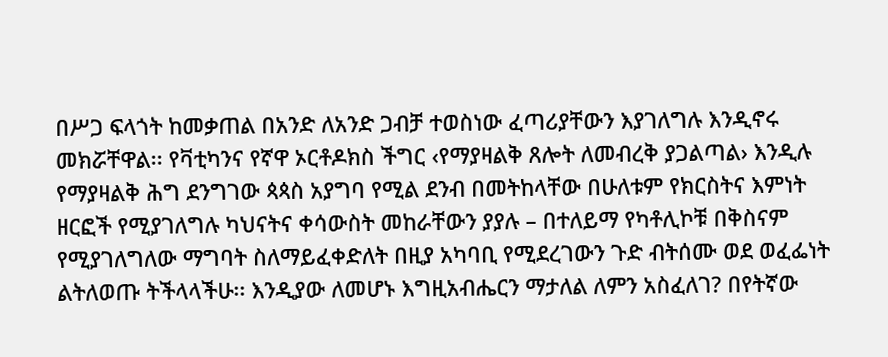በሥጋ ፍላጎት ከመቃጠል በአንድ ለአንድ ጋብቻ ተወስነው ፈጣሪያቸውን እያገለግሉ እንዲኖሩ መክሯቸዋል፡፡ የቫቲካንና የኛዋ ኦርቶዶክስ ችግር ‹የማያዛልቅ ጸሎት ለመብረቅ ያጋልጣል› እንዲሉ የማያዛልቅ ሕግ ደንግገው ጳጳስ አያግባ የሚል ደንብ በመትከላቸው በሁለቱም የክርስትና እምነት ዘርፎች የሚያገለግሉ ካህናትና ቀሳውስት መከራቸውን ያያሉ – በተለይማ የካቶሊኮቹ በቅስናም የሚያገለግለው ማግባት ስለማይፈቀድለት በዚያ አካባቢ የሚደረገውን ጉድ ብትሰሙ ወደ ወፈፌነት ልትለወጡ ትችላላችሁ፡፡ እንዲያው ለመሆኑ እግዚአብሔርን ማታለል ለምን አስፈለገ? በየትኛው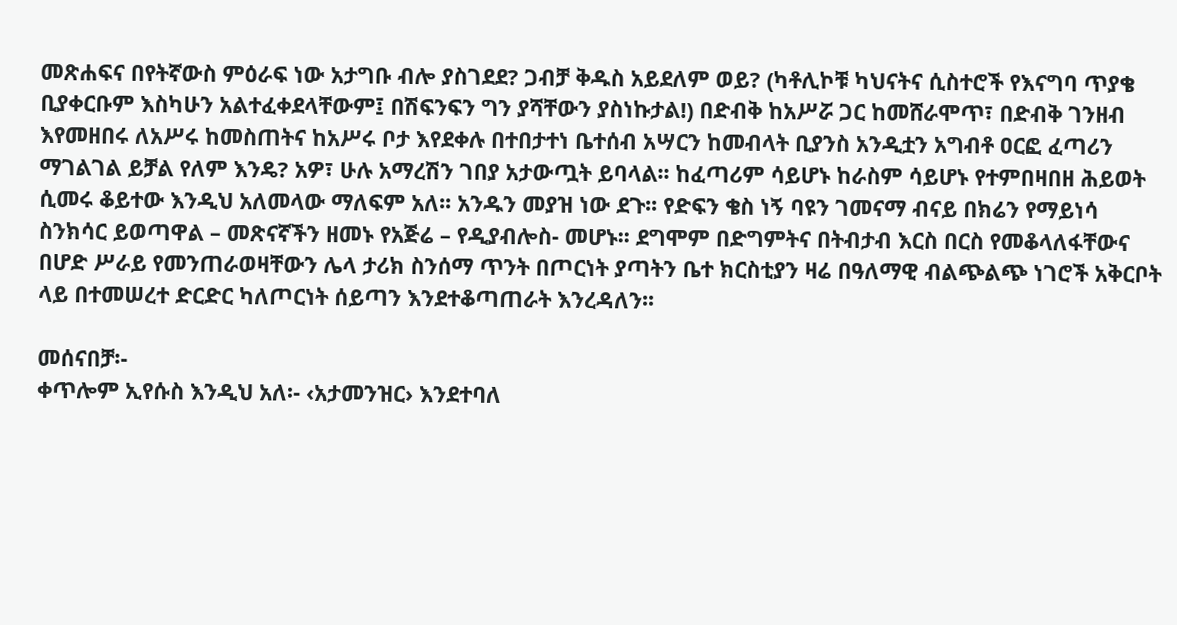መጽሐፍና በየትኛውስ ምዕራፍ ነው አታግቡ ብሎ ያስገደደ? ጋብቻ ቅዱስ አይደለም ወይ? (ካቶሊኮቹ ካህናትና ሲስተሮች የእናግባ ጥያቄ ቢያቀርቡም እስካሁን አልተፈቀደላቸውም፤ በሽፍንፍን ግን ያሻቸውን ያስነኩታል!) በድብቅ ከአሥሯ ጋር ከመሸራሞጥ፣ በድብቅ ገንዘብ እየመዘበሩ ለአሥሩ ከመስጠትና ከአሥሩ ቦታ እየደቀሉ በተበታተነ ቤተሰብ አሣርን ከመብላት ቢያንስ አንዲቷን አግብቶ ዐርፎ ፈጣሪን ማገልገል ይቻል የለም እንዴ? አዎ፣ ሁሉ አማረሽን ገበያ አታውጧት ይባላል፡፡ ከፈጣሪም ሳይሆኑ ከራስም ሳይሆኑ የተምበዛበዘ ሕይወት ሲመሩ ቆይተው እንዲህ አለመላው ማለፍም አለ፡፡ አንዱን መያዝ ነው ደጉ፡፡ የድፍን ቄስ ነኝ ባዩን ገመናማ ብናይ በክሬን የማይነሳ ስንክሳር ይወጣዋል – መጽናኛችን ዘመኑ የአጅሬ – የዲያብሎስ- መሆኑ፡፡ ደግሞም በድግምትና በትብታብ እርስ በርስ የመቆላለፋቸውና በሆድ ሥራይ የመንጠራወዛቸውን ሌላ ታሪክ ስንሰማ ጥንት በጦርነት ያጣትን ቤተ ክርስቲያን ዛሬ በዓለማዊ ብልጭልጭ ነገሮች አቅርቦት ላይ በተመሠረተ ድርድር ካለጦርነት ሰይጣን እንደተቆጣጠራት እንረዳለን፡፡

መሰናበቻ፡-
ቀጥሎም ኢየሱስ እንዲህ አለ፡- ‹አታመንዝር› እንደተባለ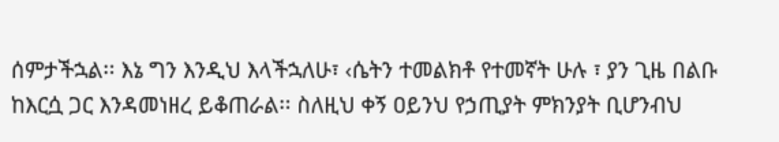ሰምታችኋል፡፡ እኔ ግን እንዲህ እላችኋለሁ፣ ‹ሴትን ተመልክቶ የተመኛት ሁሉ ፣ ያን ጊዜ በልቡ ከእርሷ ጋር እንዳመነዘረ ይቆጠራል፡፡ ስለዚህ ቀኝ ዐይንህ የኃጢያት ምክንያት ቢሆንብህ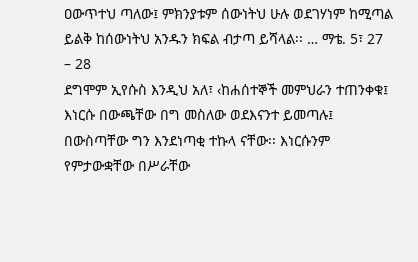ዐውጥተህ ጣለው፤ ምክንያቱም ሰውነትህ ሁሉ ወደገሃነም ከሚጣል ይልቅ ከሰውነትህ አንዱን ክፍል ብታጣ ይሻላል፡፡ … ማቴ. 5፣ 27 – 28
ደግሞም ኢየሱስ እንዲህ አለ፣ ‹ከሐሰተኞች መምህራን ተጠንቀቁ፤ እነርሱ በውጫቸው በግ መስለው ወደእናንተ ይመጣሉ፤ በውስጣቸው ግን እንደነጣቂ ተኩላ ናቸው፡፡ እነርሱንም የምታውቋቸው በሥራቸው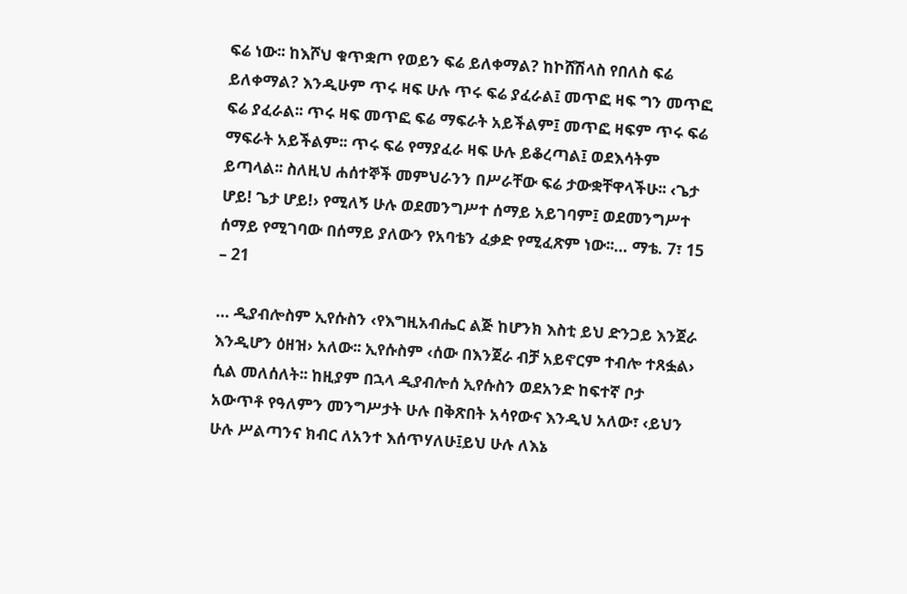ፍሬ ነው፡፡ ከእሾህ ቁጥቋጦ የወይን ፍሬ ይለቀማል? ከኮሸሽላስ የበለስ ፍሬ ይለቀማል? እንዲሁም ጥሩ ዛፍ ሁሉ ጥሩ ፍሬ ያፈራል፤ መጥፎ ዛፍ ግን መጥፎ ፍሬ ያፈራል፡፡ ጥሩ ዛፍ መጥፎ ፍሬ ማፍራት አይችልም፤ መጥፎ ዛፍም ጥሩ ፍሬ ማፍራት አይችልም፡፡ ጥሩ ፍሬ የማያፈራ ዛፍ ሁሉ ይቆረጣል፤ ወደእሳትም ይጣላል፡፡ ስለዚህ ሐሰተኞች መምህራንን በሥራቸው ፍሬ ታውቋቸዋላችሁ፡፡ ‹ጌታ ሆይ! ጌታ ሆይ!› የሚለኝ ሁሉ ወደመንግሥተ ሰማይ አይገባም፤ ወደመንግሥተ ሰማይ የሚገባው በሰማይ ያለውን የአባቴን ፈቃድ የሚፈጽም ነው፡፡… ማቴ. 7፣ 15 – 21

… ዲያብሎስም ኢየሱስን ‹የእግዚአብሔር ልጅ ከሆንክ እስቲ ይህ ድንጋይ እንጀራ እንዲሆን ዕዘዝ› አለው፡፡ ኢየሱስም ‹ሰው በእንጀራ ብቻ አይኖርም ተብሎ ተጸፏል› ሲል መለሰለት፡፡ ከዚያም በኋላ ዲያብሎሰ ኢየሱስን ወደአንድ ከፍተኛ ቦታ አውጥቶ የዓለምን መንግሥታት ሁሉ በቅጽበት አሳየውና እንዲህ አለው፣ ‹ይህን ሁሉ ሥልጣንና ክብር ለአንተ እሰጥሃለሁ፤ይህ ሁሉ ለእኔ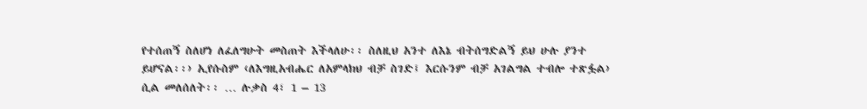የተሰጠኝ ስለሆነ ለፈለግሁት መስጠት እችላለሁ፡፡ ስለዚህ አንተ ለእኔ ብትሰግድልኝ ይህ ሁሉ ያንተ ይሆናል፡፡› ኢየሱስም ‹ለእግዚአብሔር ለአምላክህ ብቻ ስገድ፤ እርሱንም ብቻ አገልግል ተብሎ ተጽፏል› ሲል መለሰለት፡፡ … ሉቃስ 4፣ 1 – 13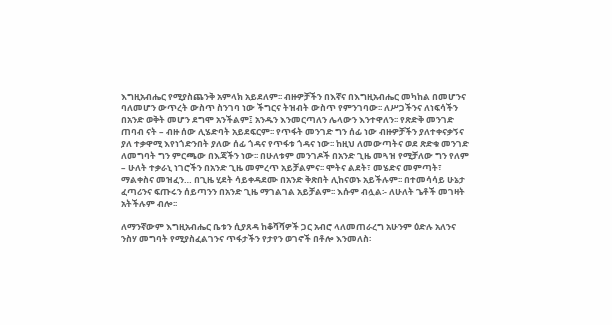እግዚአብሔር የሚያስጨንቅ አምላክ አይደለም፡፡ ብዙዎቻችን በእኛና በእግዚአብሔር መካከል በመሆንና ባለመሆን ውጥረት ውስጥ ስንገባ ነው ችግርና ትዝብት ውስጥ የምንገባው፡፡ ለሥጋችንና ለነፍሳችን በአንድ ወቅት መሆን ደግሞ አንችልም፤ አንዱን እንመርጣለን ሌላውን እንተዋለን፡፡ የጽድቅ መንገድ ጠባብ ናት – ብዙ ሰው ሊሄድባት አይደፍርም፡፡ የጥፋት መንገድ ግን ሰፊ ነው ብዙዎቻችን ያለተቀናቃኝና ያለ ተቃዋሚ እየነጎድንበት ያለው ሰፊ ጎዳና የጥፋቱ ጎዳና ነው፡፡ ከዚህ ለመውጣትና ወደ ጽድቁ መንገድ ለመግባት ግን ምርጫው በእጃችን ነው፡፡ በሁለቱም መንገዶች በአንድ ጊዜ መጓዝ የሚቻለው ግን የለም – ሁለት ተቃራኒ ነገሮችን በአንድ ጊዜ መምረጥ አይቻልምና፡፡ ሞትና ልደት፣ መሄድና መምጣት፣ ማልቀስና መዝፈን… በጊዜ ሂደት ሳይቀዳደሙ በአንድ ቅጽበት ሊከናወኑ አይችሉም፡፡ በተመሳሳይ ሁኔታ ፈጣሪንና ፍጡሩን ሰይጣንን በአንድ ጊዜ ማገልገል አይቻልም፡፡ እሱም ብሏል፡- ለሁለት ጌቶች መገዛት አትችሉም ብሎ፡፡

ለማንኛውም እግዚአብሔር ቤቱን ሲያጸዳ ከቆሻሻዎች ጋር አብሮ ላለመጠራረግ አሁንም ዕድሉ አለንና ንስሃ መግባት የሚያስፈልገንና ጥፋታችን የታየን ወገኖች በቶሎ እንመለስ፡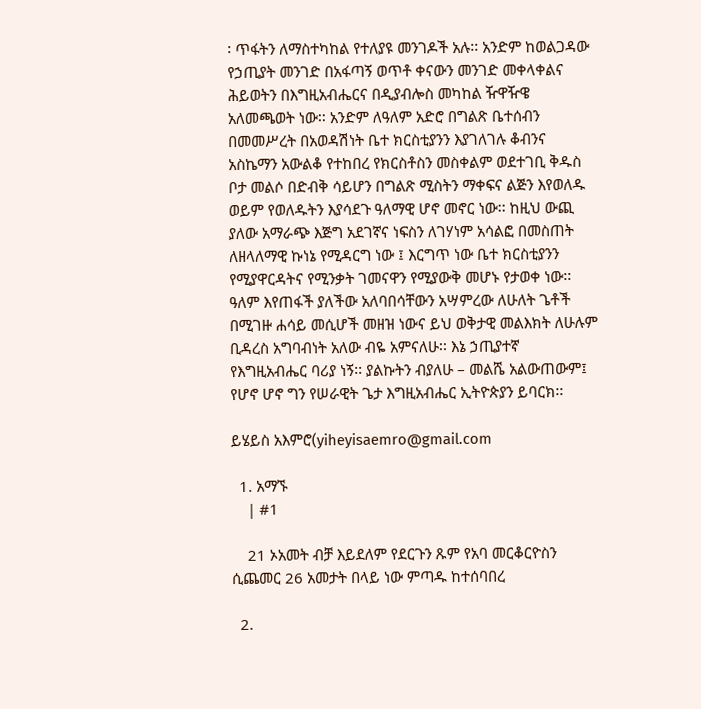፡ ጥፋትን ለማስተካከል የተለያዩ መንገዶች አሉ፡፡ አንድም ከወልጋዳው የኃጢያት መንገድ በአፋጣኝ ወጥቶ ቀናውን መንገድ መቀላቀልና ሕይወትን በእግዚአብሔርና በዲያብሎስ መካከል ዥዋዥዌ አለመጫወት ነው፡፡ አንድም ለዓለም አድሮ በግልጽ ቤተሰብን በመመሥረት በአወዳሽነት ቤተ ክርስቲያንን እያገለገሉ ቆብንና አስኬማን አውልቆ የተከበረ የክርስቶስን መስቀልም ወደተገቢ ቅዱስ ቦታ መልሶ በድብቅ ሳይሆን በግልጽ ሚስትን ማቀፍና ልጅን እየወለዱ ወይም የወለዱትን እያሳደጉ ዓለማዊ ሆኖ መኖር ነው፡፡ ከዚህ ውጪ ያለው አማራጭ እጅግ አደገኛና ነፍስን ለገሃነም አሳልፎ በመስጠት ለዘላለማዊ ኩነኔ የሚዳርግ ነው ፤ እርግጥ ነው ቤተ ክርስቲያንን የሚያዋርዳትና የሚንቃት ገመናዋን የሚያውቅ መሆኑ የታወቀ ነው፡፡ ዓለም እየጠፋች ያለችው አለባበሳቸውን አሣምረው ለሁለት ጌቶች በሚገዙ ሐሳይ መሲሆች መዘዝ ነውና ይህ ወቅታዊ መልእክት ለሁሉም ቢዳረስ አግባብነት አለው ብዬ አምናለሁ፡፡ እኔ ኃጢያተኛ የእግዚአብሔር ባሪያ ነኝ፡፡ ያልኩትን ብያለሁ – መልሼ አልውጠውም፤ የሆኖ ሆኖ ግን የሠራዊት ጌታ እግዚአብሔር ኢትዮጵያን ይባርክ፡፡

ይሄይስ አእምሮ(yiheyisaemro@gmail.com

  1. አማኙ
    | #1

    21 ኦአመት ብቻ እይደለም የደርጉን ጹም የአባ መርቆርዮስን ሲጨመር 26 አመታት በላይ ነው ምጣዱ ከተሰባበረ

  2.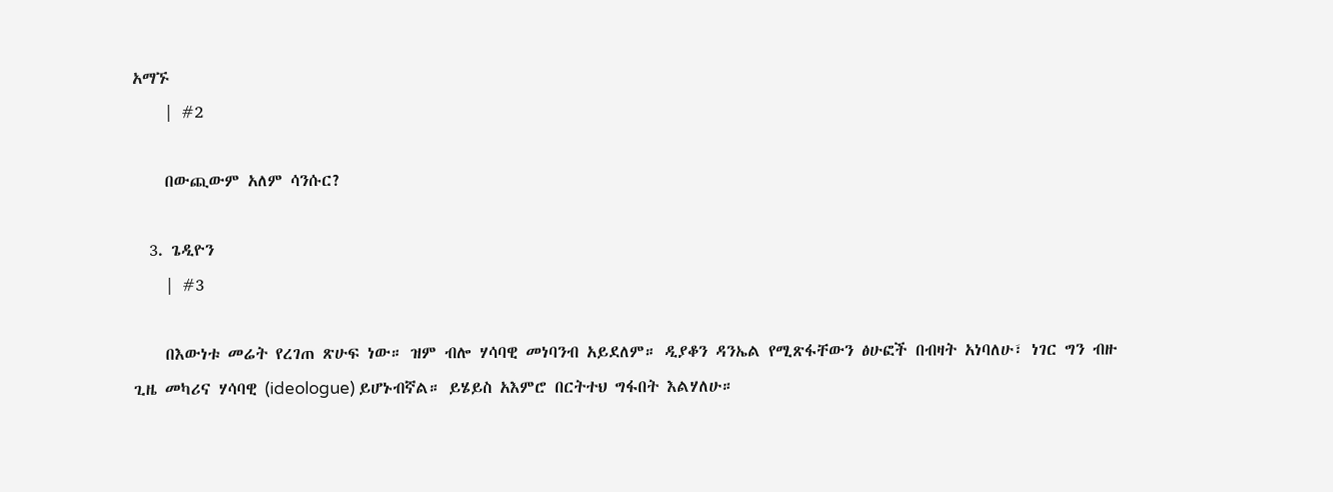አማኙ
    | #2

    በውጪውም አለም ሳንሱር?

  3. ጌዲዮን
    | #3

    በእውነቱ መሬት የረገጠ ጽሁፍ ነው። ዝም ብሎ ሃሳባዊ መነባንብ አይደለም። ዲያቆን ዳንኤል የሚጽፋቸውን ፅሁፎች በብዛት አነባለሁ፣ ነገር ግን ብዙ ጊዜ መካሪና ሃሳባዊ (ideologue) ይሆኑብኛል። ይሄይስ አእምሮ በርትተህ ግፋበት እልሃለሁ።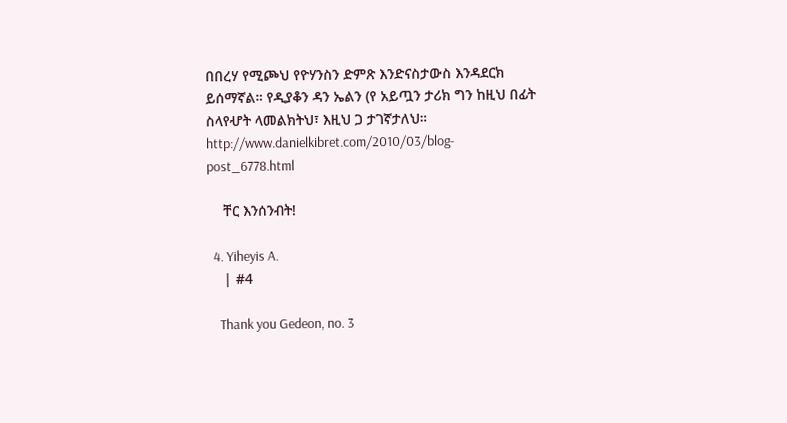በበረሃ የሚጮህ የዮሃንስን ድምጽ እንድናስታውስ እንዳደርክ ይሰማኛል። የዲያቆን ዳን ኤልን (የ አይጧን ታሪክ ግን ከዚህ በፊት ስላየሇት ላመልክትህ፣ እዚህ ጋ ታገኛታለህ። http://www.danielkibret.com/2010/03/blog-post_6778.html

    ቸር እንሰንብት!

  4. Yiheyis A.
    | #4

    Thank you Gedeon, no. 3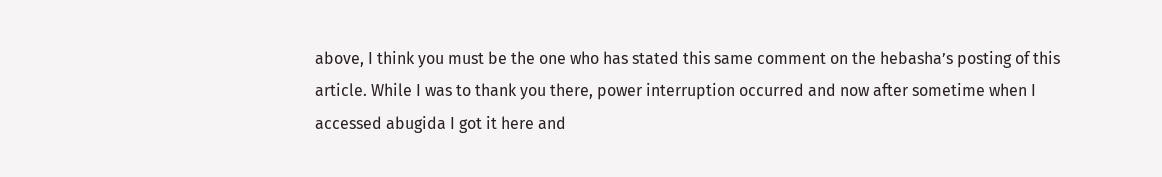above, I think you must be the one who has stated this same comment on the hebasha’s posting of this article. While I was to thank you there, power interruption occurred and now after sometime when I accessed abugida I got it here and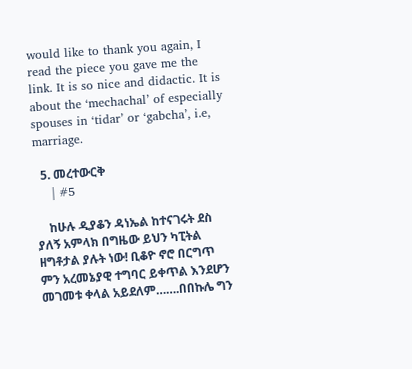would like to thank you again, I read the piece you gave me the link. It is so nice and didactic. It is about the ‘mechachal’ of especially spouses in ‘tidar’ or ‘gabcha’, i.e, marriage.

  5. መረተውርቅ
    | #5

    ከሁሉ ዲያቆን ዳነኤል ከተናገሩት ደስ ያለኝ አምላክ በግዜው ይህን ካፒትል ዘግቶታል ያሉት ነው! ቢቆዮ ኖሮ በርግጥ ምን አረመኔያዊ ተግባር ይቀጥል እንደሆን መገመቱ ቀላል አይደለም…….በበኩሌ ግን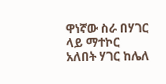ዋነኛው ስራ በሃገር ላይ ማተኮር አለበት ሃገር ከሌለ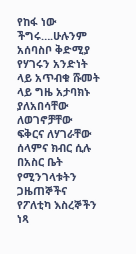የከፋ ነው ችግሩ….ሁሉንም አሰባስቦ ቅድሚያ የሃገሩን አንድነት ላይ አጥብቁ ሹመት ላይ ግዜ አታባክኑ ያለአበሳቸው ለወገኖቻቸው ፍቅርና ለሃገራቸው ሰላምና ክብር ሲሉ በአስር ቤት የሚንገላቱትን ጋዜጠኞችና የፖለቲካ እስረኞችን ነጻ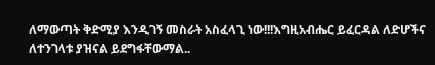ለማውጣት ቅድሚያ እንዲገኝ መስራት አስፈላጊ ነው!!!እግዚአብሔር ይፈርዳል ለድሆችና ለተንገላቱ ያዝናል ይደግፋቸውማል..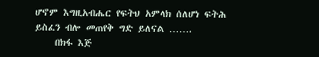ሆኖም እግዚአብሔር የፍትህ አምላክ ሰለሆነ ፍትሕ ይስፈን ብሎ መጠየቅ ግድ ይለናል …….
    በክፋ እጅ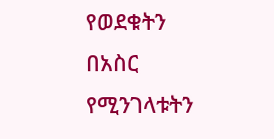የወደቁትን በአስር የሚንገላቱትን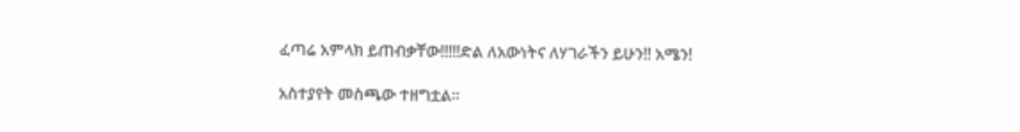ፈጣሬ አምላክ ይጠብቃቸው!!!!!ድል ለአውነትና ለሃገራችን ይሁን!! አሜን!

አስተያየት መስጫው ተዘግቷል።